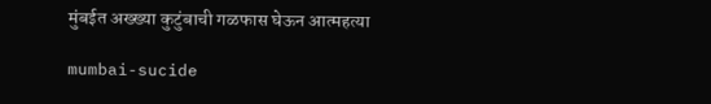मुंबईत अख्ख्या कुटुंबाची गळफास घेऊन आत्महत्या

mumbai-sucide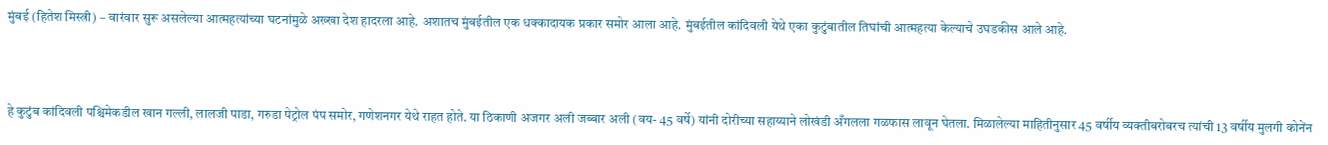मुंबई (हितेश मिस्त्री) – वारंवार सुरू असलेल्या आत्महत्यांच्या घटनांमुळे अख्खा देश हादरला आहे. अशातच मुंबईतील एक धक्कादायक प्रकार समोर आला आहे. मुंबईतील कांदिवली येथे एका कुटुंबातील तिघांची आत्महत्या केल्याचे उघडकीस आले आहे.



हे कुटुंब कांदिवली पश्चिमेकडील खान गल्ली, लालजी पाडा, गरुडा पेट्रोल पंप समोर, गणेशनगर येथे राहत होते. या ठिकाणी अजगर अली जब्बार अली (वय- 45 वर्षे) यांनी दोरीच्या सहाय्याने लोखंडी अँगलला गळफास लावून घेतला. मिळालेल्या माहितीनुसार 45 वर्षीय व्यक्तीबरोबरच त्यांची 13 वर्षीय मुलगी कोनेंन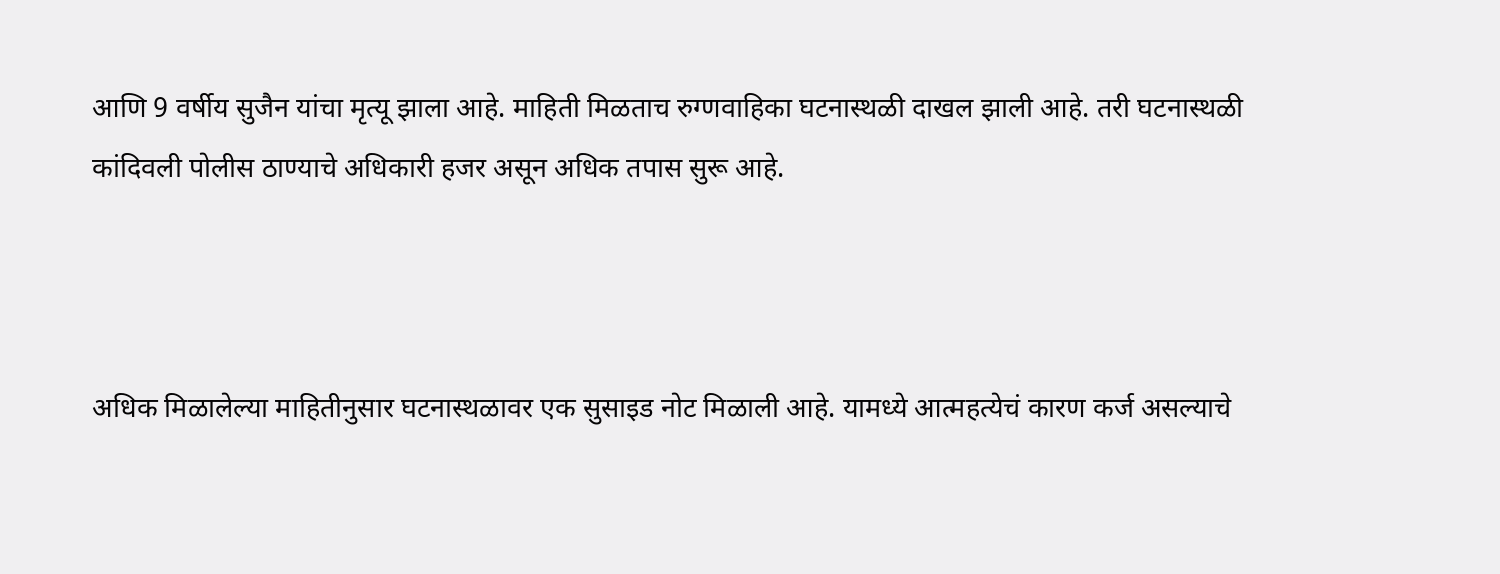आणि 9 वर्षीय सुजैन यांचा मृत्यू झाला आहे. माहिती मिळताच रुग्णवाहिका घटनास्थळी दाखल झाली आहे. तरी घटनास्थळी कांदिवली पोलीस ठाण्याचे अधिकारी हजर असून अधिक तपास सुरू आहे.



अधिक मिळालेल्या माहितीनुसार घटनास्थळावर एक सुसाइड नोट मिळाली आहे. यामध्ये आत्महत्येचं कारण कर्ज असल्याचे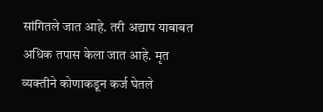सांगितले जात आहे. तरी अद्याप याबाबत अधिक तपास केला जात आहे. मृत व्यक्तीने कोणाकडून कर्ज घेतले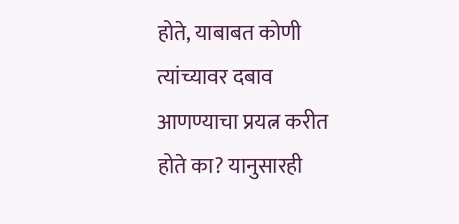होते, याबाबत कोणी त्यांच्यावर दबाव आणण्याचा प्रयत्न करीत होते का? यानुसारही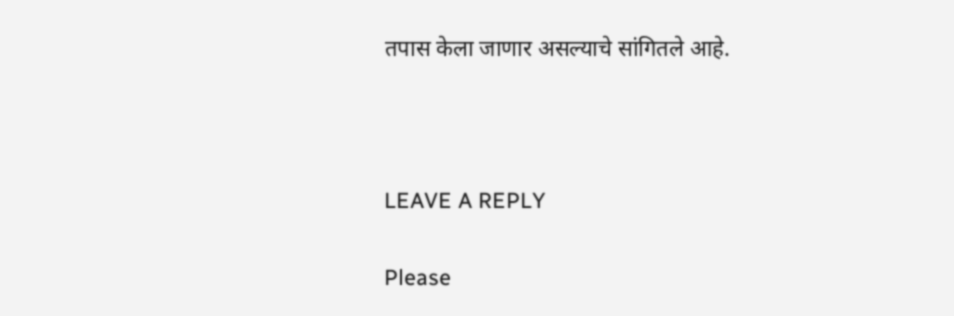तपास केला जाणार असल्याचे सांगितले आहे.



LEAVE A REPLY

Please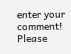enter your comment!
Please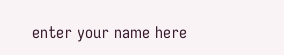enter your name here